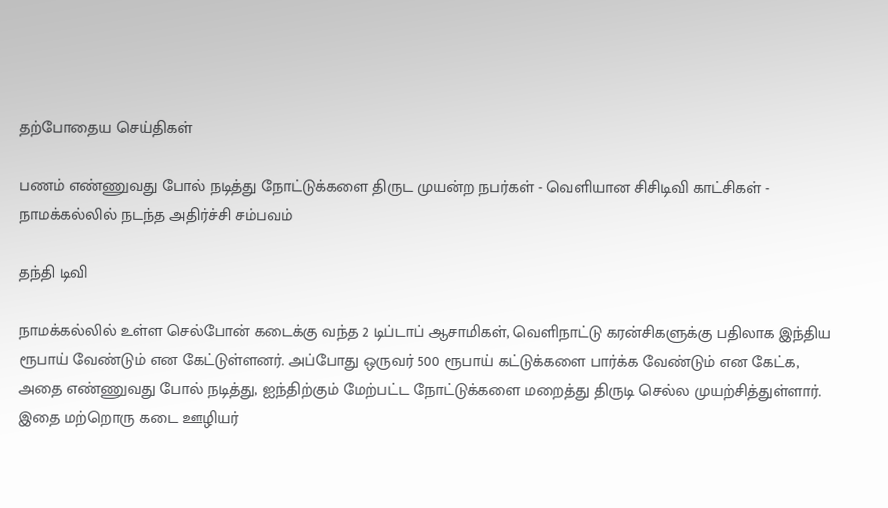தற்போதைய செய்திகள்

பணம் எண்ணுவது போல் நடித்து நோட்டுக்களை திருட முயன்ற நபர்கள் - வெளியான சிசிடிவி காட்சிகள் - நாமக்கல்லில் நடந்த அதிர்ச்சி சம்பவம்

தந்தி டிவி

நாமக்கல்லில் உள்ள செல்போன் கடைக்கு வந்த 2 டிப்டாப் ஆசாமிகள், வெளிநாட்டு கரன்சிகளுக்கு பதிலாக இந்திய ரூபாய் வேண்டும் என கேட்டுள்ளனர். அப்போது ஒருவர் 500 ரூபாய் கட்டுக்களை பார்க்க வேண்டும் என கேட்க, அதை எண்ணுவது போல் நடித்து, ஐந்திற்கும் மேற்பட்ட நோட்டுக்களை மறைத்து திருடி செல்ல முயற்சித்துள்ளார். இதை மற்றொரு கடை ஊழியர்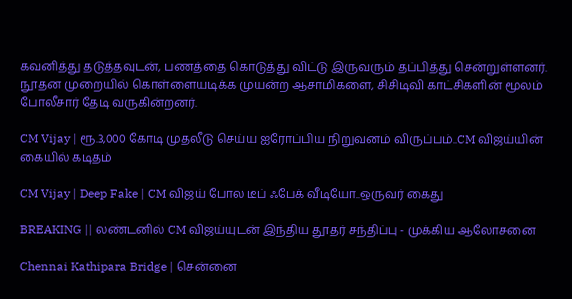கவனித்து தடுத்தவுடன், பணத்தை கொடுத்து விட்டு இருவரும் தப்பித்து சென்றுள்ளனர். நூதன முறையில் கொள்ளையடிக்க முயன்ற ஆசாமிகளை, சிசிடிவி காட்சிகளின் மூலம் போலீசார் தேடி வருகின்றனர்.

CM Vijay | ரூ.3,000 கோடி முதலீடு செய்ய ஐரோப்பிய நிறுவனம் விருப்பம்..CM விஜய்யின் கையில் கடிதம்

CM Vijay | Deep Fake | CM விஜய் போல டீப் ஃபேக் வீடியோ..ஒருவர் கைது

BREAKING || லண்டனில் CM விஜய்யுடன் இந்திய தூதர் சந்திப்பு - முக்கிய ஆலோசனை

Chennai Kathipara Bridge | சென்னை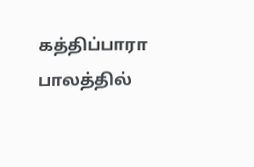கத்திப்பாரா பாலத்தில்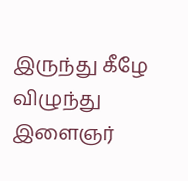இருந்து கீழே விழுந்து இளைஞர்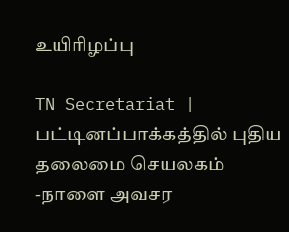உயிரிழப்பு

TN Secretariat | பட்டினப்பாக்கத்தில் புதிய தலைமை செயலகம் -நாளை அவசர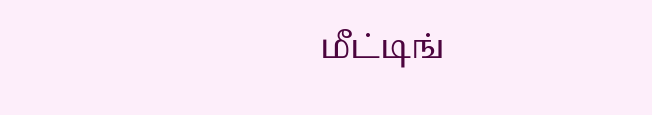மீட்டிங்